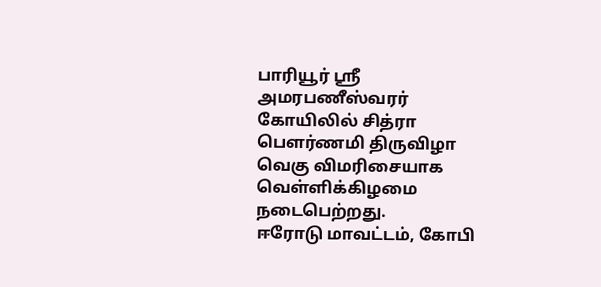பாரியூர் ஸ்ரீ அமரபணீஸ்வரர் கோயிலில் சித்ரா பெளர்ணமி திருவிழா வெகு விமரிசையாக வெள்ளிக்கிழமை நடைபெற்றது.
ஈரோடு மாவட்டம், கோபி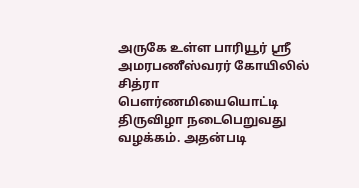அருகே உள்ள பாரியூர் ஸ்ரீ அமரபணீஸ்வரர் கோயிலில் சித்ரா பெளர்ணமியையொட்டி திருவிழா நடைபெறுவது வழக்கம். அதன்படி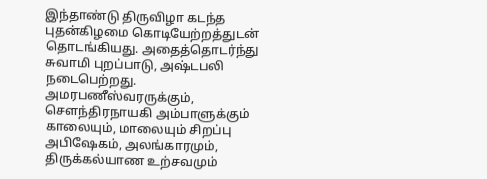இந்தாண்டு திருவிழா கடந்த புதன்கிழமை கொடியேற்றத்துடன் தொடங்கியது. அதைத்தொடர்ந்து சுவாமி புறப்பாடு, அஷ்டபலி நடைபெற்றது.
அமரபணீஸ்வரருக்கும், சௌந்திரநாயகி அம்பாளுக்கும் காலையும், மாலையும் சிறப்பு அபிஷேகம், அலங்காரமும், திருக்கல்யாண உற்சவமும்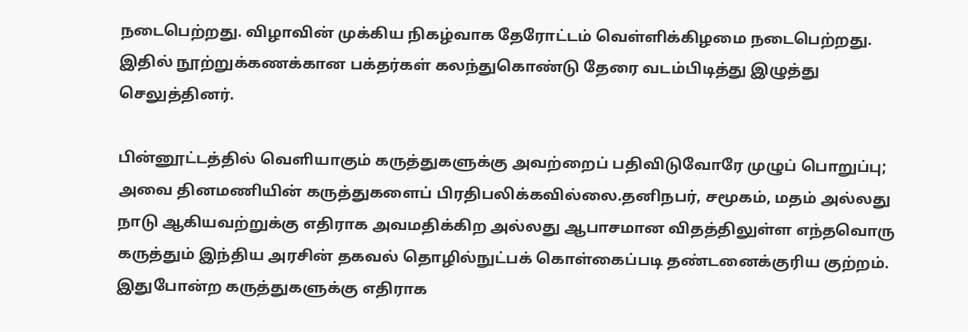நடைபெற்றது. விழாவின் முக்கிய நிகழ்வாக தேரோட்டம் வெள்ளிக்கிழமை நடைபெற்றது. இதில் நூற்றுக்கணக்கான பக்தர்கள் கலந்துகொண்டு தேரை வடம்பிடித்து இழுத்து செலுத்தினர்.

பின்னூட்டத்தில் வெளியாகும் கருத்துகளுக்கு அவற்றைப் பதிவிடுவோரே முழுப் பொறுப்பு; அவை தினமணியின் கருத்துகளைப் பிரதிபலிக்கவில்லை.தனிநபர், சமூகம், மதம் அல்லது நாடு ஆகியவற்றுக்கு எதிராக அவமதிக்கிற அல்லது ஆபாசமான விதத்திலுள்ள எந்தவொரு கருத்தும் இந்திய அரசின் தகவல் தொழில்நுட்பக் கொள்கைப்படி தண்டனைக்குரிய குற்றம். இதுபோன்ற கருத்துகளுக்கு எதிராக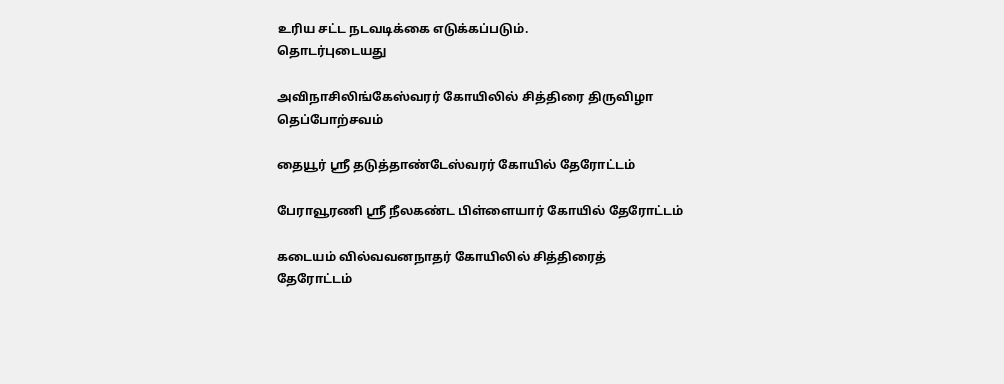உரிய சட்ட நடவடிக்கை எடுக்கப்படும்.
தொடர்புடையது

அவிநாசிலிங்கேஸ்வரர் கோயிலில் சித்திரை திருவிழா தெப்போற்சவம்

தையூர் ஸ்ரீ தடுத்தாண்டேஸ்வரர் கோயில் தேரோட்டம்

பேராவூரணி ஸ்ரீ நீலகண்ட பிள்ளையார் கோயில் தேரோட்டம்

கடையம் வில்வவனநாதர் கோயிலில் சித்திரைத் தேரோட்டம்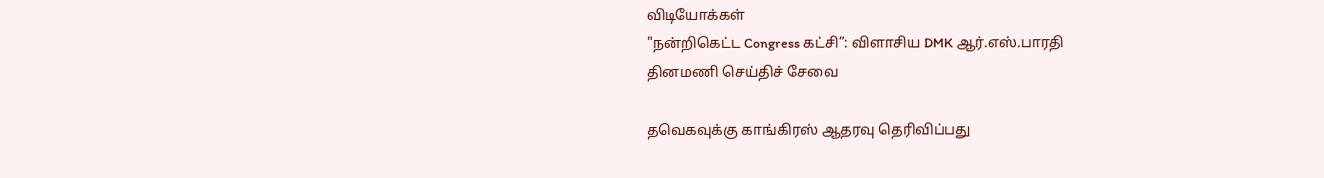விடியோக்கள்
"நன்றிகெட்ட Congress கட்சி”: விளாசிய DMK ஆர்.எஸ்.பாரதி
தினமணி செய்திச் சேவை

தவெகவுக்கு காங்கிரஸ் ஆதரவு தெரிவிப்பது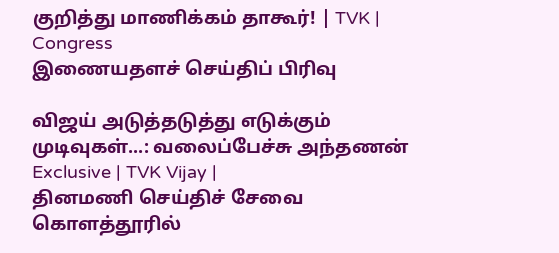குறித்து மாணிக்கம் தாகூர்! | TVK | Congress
இணையதளச் செய்திப் பிரிவு

விஜய் அடுத்தடுத்து எடுக்கும் முடிவுகள்...: வலைப்பேச்சு அந்தணன் Exclusive | TVK Vijay |
தினமணி செய்திச் சேவை
கொளத்தூரில்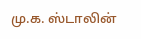மு.க. ஸ்டாலின்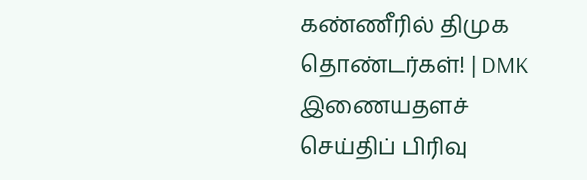கண்ணீரில் திமுக தொண்டர்கள்! | DMK
இணையதளச் செய்திப் பிரிவு